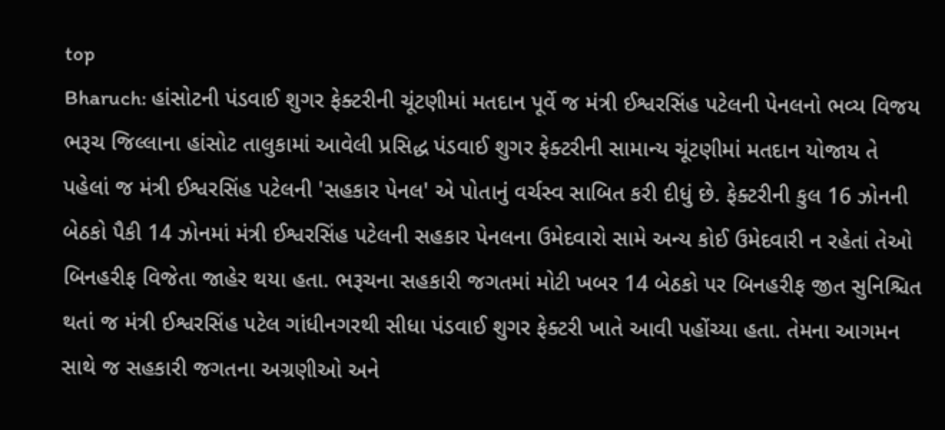top
Bharuch: હાંસોટની પંડવાઈ શુગર ફેક્ટરીની ચૂંટણીમાં મતદાન પૂર્વે જ મંત્રી ઈશ્વરસિંહ પટેલની પેનલનો ભવ્ય વિજય
ભરૂચ જિલ્લાના હાંસોટ તાલુકામાં આવેલી પ્રસિદ્ધ પંડવાઈ શુગર ફેક્ટરીની સામાન્ય ચૂંટણીમાં મતદાન યોજાય તે પહેલાં જ મંત્રી ઈશ્વરસિંહ પટેલની 'સહકાર પેનલ' એ પોતાનું વર્ચસ્વ સાબિત કરી દીધું છે. ફેક્ટરીની કુલ 16 ઝોનની બેઠકો પૈકી 14 ઝોનમાં મંત્રી ઈશ્વરસિંહ પટેલની સહકાર પેનલના ઉમેદવારો સામે અન્ય કોઈ ઉમેદવારી ન રહેતાં તેઓ બિનહરીફ વિજેતા જાહેર થયા હતા. ભરૂચના સહકારી જગતમાં મોટી ખબર 14 બેઠકો પર બિનહરીફ જીત સુનિશ્ચિત થતાં જ મંત્રી ઈશ્વરસિંહ પટેલ ગાંધીનગરથી સીધા પંડવાઈ શુગર ફેક્ટરી ખાતે આવી પહોંચ્યા હતા. તેમના આગમન સાથે જ સહકારી જગતના અગ્રણીઓ અને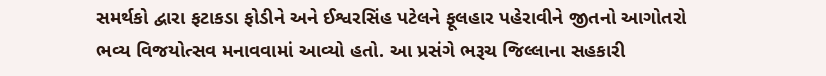સમર્થકો દ્વારા ફટાકડા ફોડીને અને ઈશ્વરસિંહ પટેલને ફૂલહાર પહેરાવીને જીતનો આગોતરો ભવ્ય વિજયોત્સવ મનાવવામાં આવ્યો હતો. આ પ્રસંગે ભરૂચ જિલ્લાના સહકારી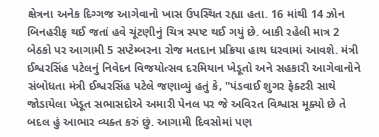ક્ષેત્રના અનેક દિગ્ગજ આગેવાનો ખાસ ઉપસ્થિત રહ્યા હતા. 16 માંથી 14 ઝોન બિનહરીફ થઈ જતાં હવે ચૂંટણીનું ચિત્ર સ્પષ્ટ થઈ ગયું છે. બાકી રહેલી માત્ર 2 બેઠકો પર આગામી 5 સપ્ટેમ્બરના રોજ મતદાન પ્રક્રિયા હાથ ધરવામાં આવશે. મંત્રી ઈશ્વરસિંહ પટેલનું નિવેદન વિજયોત્સવ દરમિયાન ખેડૂતો અને સહકારી આગેવાનોને સંબોધતા મંત્રી ઈશ્વરસિંહ પટેલે જણાવ્યું હતું કે, "પંડવાઈ શુગર ફેક્ટરી સાથે જોડાયેલા ખેડૂત સભાસદોએ અમારી પેનલ પર જે અવિરત વિશ્વાસ મૂક્યો છે તે બદલ હું આભાર વ્યક્ત કરું છું. આગામી દિવસોમાં પણ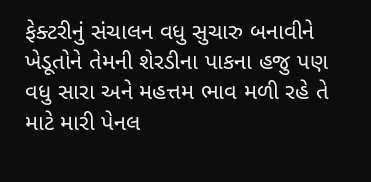ફેક્ટરીનું સંચાલન વધુ સુચારુ બનાવીને ખેડૂતોને તેમની શેરડીના પાકના હજુ પણ વધુ સારા અને મહત્તમ ભાવ મળી રહે તે માટે મારી પેનલ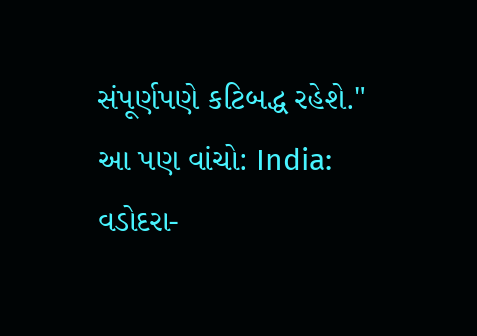સંપૂર્ણપણે કટિબદ્ધ રહેશે." આ પણ વાંચો: India: વડોદરા-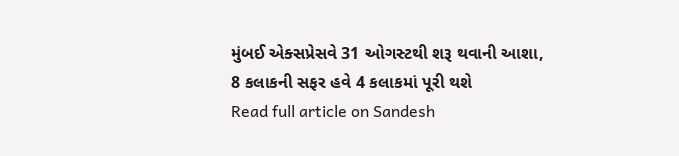મુંબઈ એક્સપ્રેસવે 31 ઓગસ્ટથી શરૂ થવાની આશા, 8 કલાકની સફર હવે 4 કલાકમાં પૂરી થશે
Read full article on Sandesh